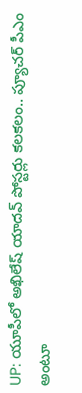UP: యూపీలో అఖిలేష్ యాదవ్ పోస్టర్లు కలకలం.. ప్యూచర్ పీఎం అంటూ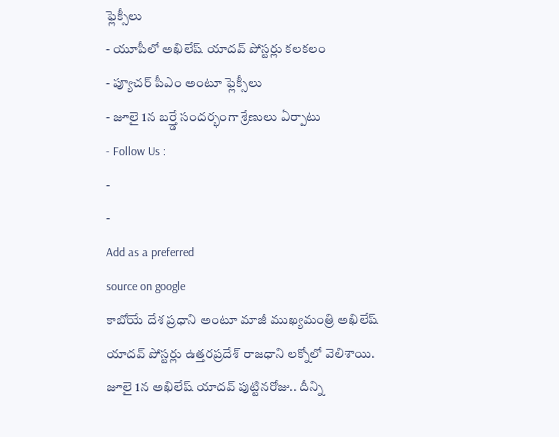ఫ్లెక్సీలు
- యూపీలో అఖిలేష్ యాదవ్ పోస్టర్లు కలకలం
- ప్యూచర్ పీఎం అంటూ ఫ్లెక్సీలు
- జూలై 1న బర్త్డే సందర్భంగా శ్రేణులు ఏర్పాటు
- Follow Us :
-
-
Add as a preferred
source on google
కాబోయే దేశ ప్రధాని అంటూ మాజీ ముఖ్యమంత్రి అఖిలేష్ యాదవ్ పోస్టర్లు ఉత్తరప్రదేశ్ రాజధాని లక్నోలో వెలిశాయి. జూలై 1న అఖిలేష్ యాదవ్ పుట్టినరోజు.. దీన్ని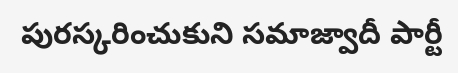పురస్కరించుకుని సమాజ్వాదీ పార్టీ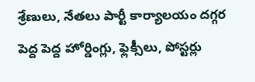శ్రేణులు, నేతలు పార్టీ కార్యాలయం దగ్గర పెద్ద పెద్ద హోర్డింగ్లు, ఫ్లెక్సీలు, పోస్టర్లు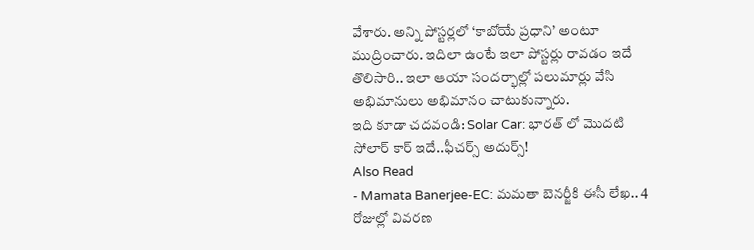వేశారు. అన్ని పోస్టర్లలో ‘కాబోయే ప్రధాని’ అంటూ ముద్రించారు. ఇదిలా ఉంటే ఇలా పోస్టర్లు రావడం ఇదే తొలిసారి.. ఇలా ఆయా సందర్భాల్లో పలుమార్లు వేసి అభిమానులు అభిమానం చాటుకున్నారు.
ఇది కూడా చదవండి: Solar Car: భారత్ లో మొదటి సోలార్ కార్ ఇదే..ఫీచర్స్ అదుర్స్!
Also Read
- Mamata Banerjee-EC: మమతా బెనర్జీకి ఈసీ లేఖ.. 4 రోజుల్లో వివరణ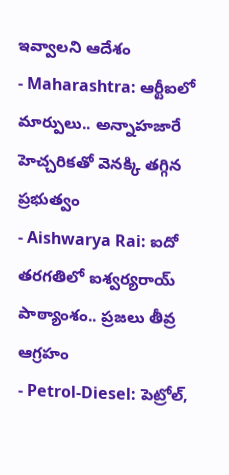ఇవ్వాలని ఆదేశం
- Maharashtra: ఆర్టీఐలో మార్పులు.. అన్నాహజారే హెచ్చరికతో వెనక్కి తగ్గిన ప్రభుత్వం
- Aishwarya Rai: ఐదో తరగతిలో ఐశ్వర్యరాయ్ పాఠ్యాంశం.. ప్రజలు తీవ్ర ఆగ్రహం
- Petrol-Diesel: పెట్రోల్,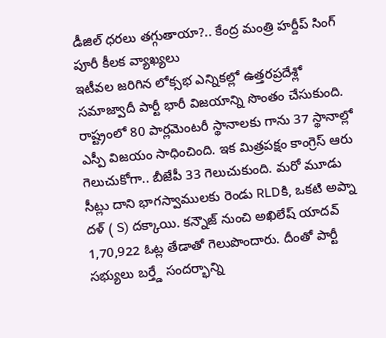డీజిల్ ధరలు తగ్గుతాయా?.. కేంద్ర మంత్రి హర్దీప్ సింగ్ పూరీ కీలక వ్యాఖ్యలు
ఇటీవల జరిగిన లోక్సభ ఎన్నికల్లో ఉత్తరప్రదేశ్లో సమాజ్వాదీ పార్టీ భారీ విజయాన్ని సొంతం చేసుకుంది. రాష్ట్రంలో 80 పార్లమెంటరీ స్థానాలకు గాను 37 స్థానాల్లో ఎస్పీ విజయం సాధించింది. ఇక మిత్రపక్షం కాంగ్రెస్ ఆరు గెలుచుకోగా.. బీజేపీ 33 గెలుచుకుంది. మరో మూడు సీట్లు దాని భాగస్వాములకు రెండు RLDకి, ఒకటి అప్నా దళ్ ( S) దక్కాయి. కన్నౌజ్ నుంచి అఖిలేష్ యాదవ్ 1,70,922 ఓట్ల తేడాతో గెలుపొందారు. దీంతో పార్టీ సభ్యులు బర్త్డే సందర్భాన్ని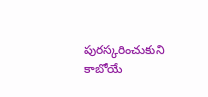పురస్కరించుకుని కాబోయే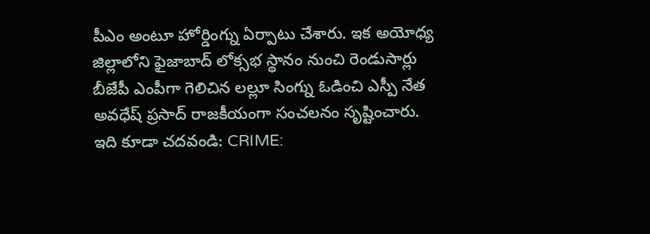పీఎం అంటూ హోర్డింగ్ను ఏర్పాటు చేశారు. ఇక అయోధ్య జిల్లాలోని ఫైజాబాద్ లోక్సభ స్థానం నుంచి రెండుసార్లు బీజేపీ ఎంపీగా గెలిచిన లల్లూ సింగ్ను ఓడించి ఎస్పీ నేత అవధేష్ ప్రసాద్ రాజకీయంగా సంచలనం సృష్టించారు.
ఇది కూడా చదవండి: CRIME: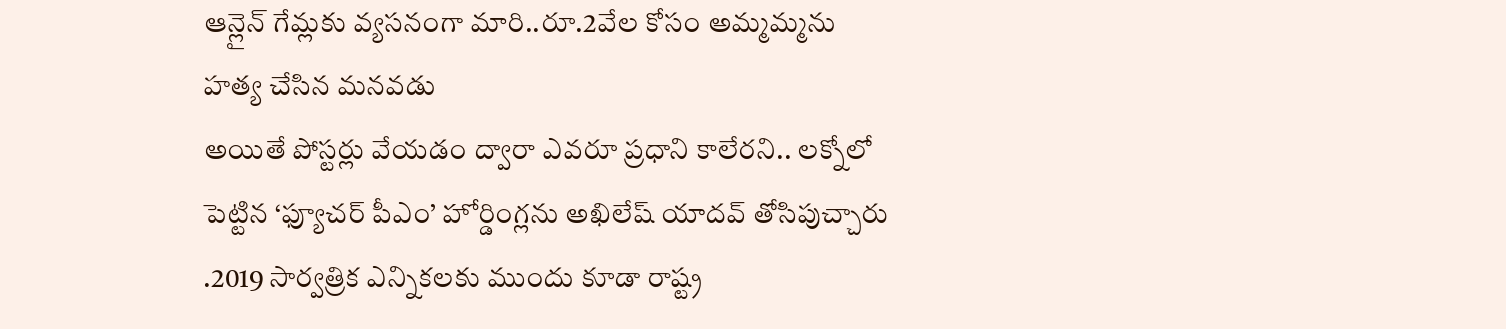ఆన్లైన్ గేమ్లకు వ్యసనంగా మారి..రూ.2వేల కోసం అమ్మమ్మను హత్య చేసిన మనవడు
అయితే పోస్టర్లు వేయడం ద్వారా ఎవరూ ప్రధాని కాలేరని.. లక్నోలో పెట్టిన ‘ఫ్యూచర్ పీఎం’ హోర్డింగ్లను అఖిలేష్ యాదవ్ తోసిపుచ్చారు .2019 సార్వత్రిక ఎన్నికలకు ముందు కూడా రాష్ట్ర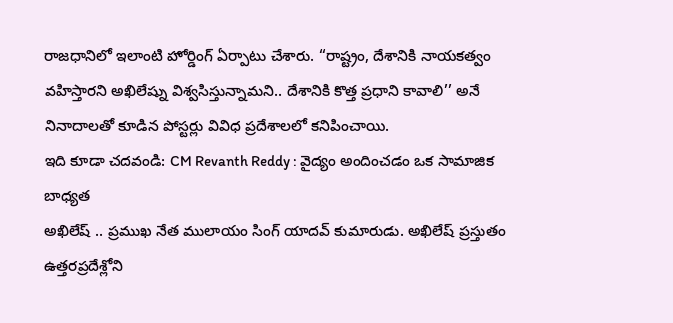రాజధానిలో ఇలాంటి హోర్డింగ్ ఏర్పాటు చేశారు. “రాష్ట్రం, దేశానికి నాయకత్వం వహిస్తారని అఖిలేష్ను విశ్వసిస్తున్నామని.. దేశానికి కొత్త ప్రధాని కావాలి’’ అనే నినాదాలతో కూడిన పోస్టర్లు వివిధ ప్రదేశాలలో కనిపించాయి.
ఇది కూడా చదవండి: CM Revanth Reddy : వైద్యం అందించడం ఒక సామాజిక బాధ్యత
అఖిలేష్ .. ప్రముఖ నేత ములాయం సింగ్ యాదవ్ కుమారుడు. అఖిలేష్ ప్రస్తుతం ఉత్తరప్రదేశ్లోని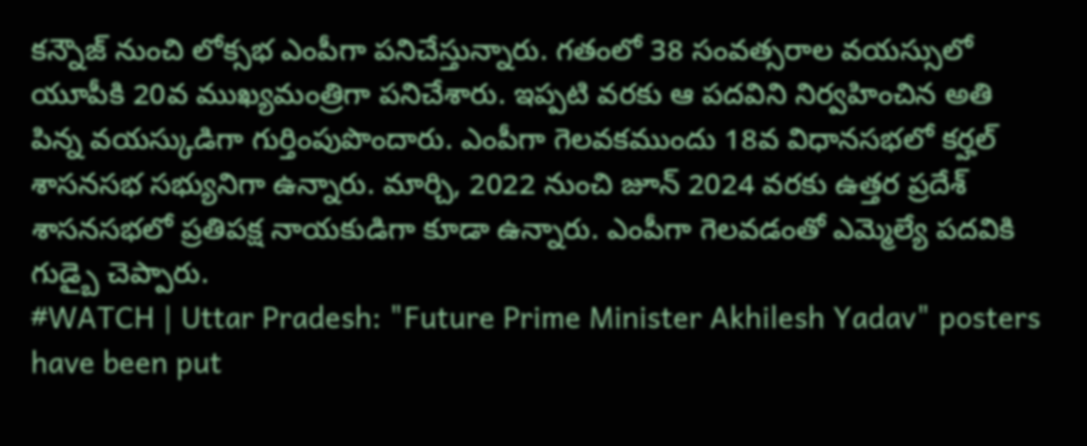కన్నౌజ్ నుంచి లోక్సభ ఎంపీగా పనిచేస్తున్నారు. గతంలో 38 సంవత్సరాల వయస్సులో యూపీకి 20వ ముఖ్యమంత్రిగా పనిచేశారు. ఇప్పటి వరకు ఆ పదవిని నిర్వహించిన అతి పిన్న వయస్కుడిగా గుర్తింపుపొందారు. ఎంపీగా గెలవకముందు 18వ విధానసభలో కర్హల్ శాసనసభ సభ్యునిగా ఉన్నారు. మార్చి, 2022 నుంచి జూన్ 2024 వరకు ఉత్తర ప్రదేశ్ శాసనసభలో ప్రతిపక్ష నాయకుడిగా కూడా ఉన్నారు. ఎంపీగా గెలవడంతో ఎమ్మెల్యే పదవికి గుడ్బై చెప్పారు.
#WATCH | Uttar Pradesh: "Future Prime Minister Akhilesh Yadav" posters have been put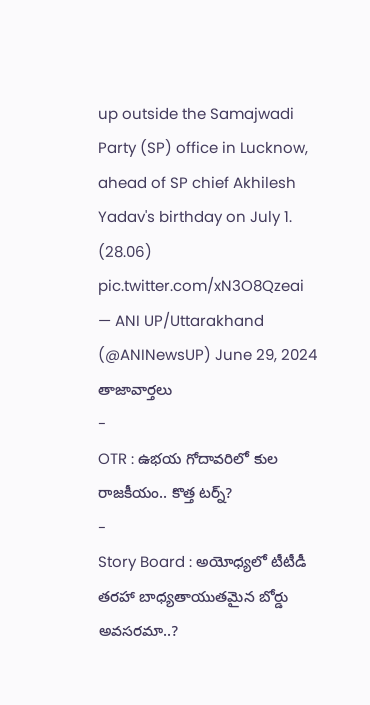up outside the Samajwadi Party (SP) office in Lucknow, ahead of SP chief Akhilesh Yadav's birthday on July 1. (28.06) pic.twitter.com/xN3O8Qzeai
— ANI UP/Uttarakhand (@ANINewsUP) June 29, 2024
తాజావార్తలు
-
OTR : ఉభయ గోదావరిలో కుల రాజకీయం.. కొత్త టర్న్?
-
Story Board : అయోధ్యలో టీటీడీ తరహా బాధ్యతాయుతమైన బోర్డు అవసరమా..?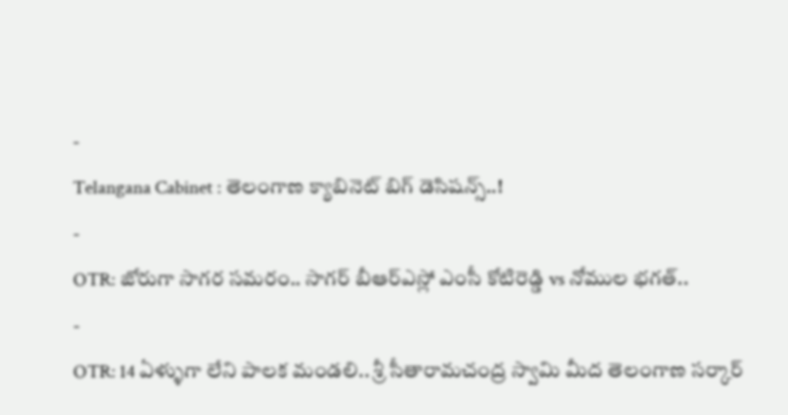-
Telangana Cabinet : తెలంగాణ క్యాబినెట్ బిగ్ డెసిషన్స్..!
-
OTR: జోరుగా సాగర సమరం.. సాగర్ బీఆర్ఎస్లో ఎంసీ కోటిరెడ్డి vs నోముల భగత్..
-
OTR: 14 ఏళ్ళుగా లేని పాలక మండలి.. శ్రీ సీతారామచంద్ర స్వామి మీద తెలంగాణ సర్కార్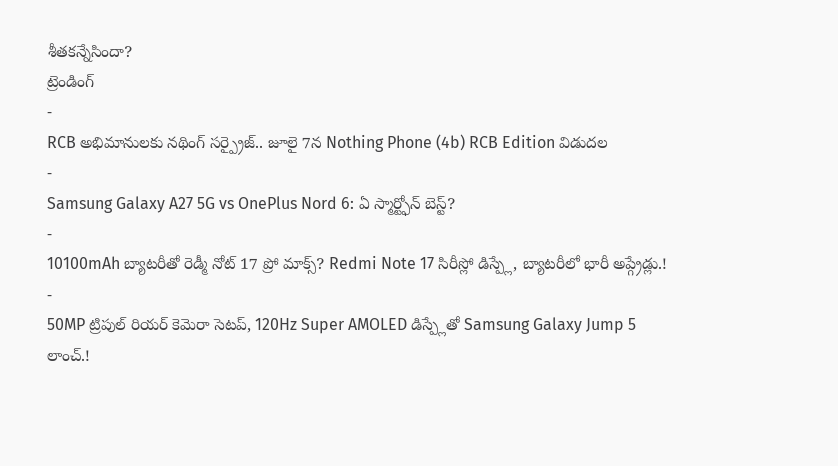శీతకన్నేసిందా?
ట్రెండింగ్
-
RCB అభిమానులకు నథింగ్ సర్ప్రైజ్.. జూలై 7న Nothing Phone (4b) RCB Edition విడుదల
-
Samsung Galaxy A27 5G vs OnePlus Nord 6: ఏ స్మార్ట్ఫోన్ బెస్ట్?
-
10100mAh బ్యాటరీతో రెడ్మీ నోట్ 17 ప్రో మాక్స్? Redmi Note 17 సిరీస్లో డిస్ప్లే, బ్యాటరీలో భారీ అప్గ్రేడ్లు.!
-
50MP ట్రిపుల్ రియర్ కెమెరా సెటప్, 120Hz Super AMOLED డిస్ప్లేతో Samsung Galaxy Jump 5 లాంచ్.!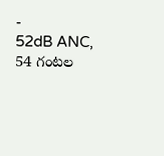-
52dB ANC, 54 గంటల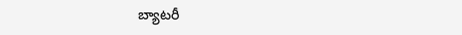బ్యాటరీ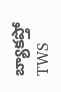బ్యాకప్తో TWS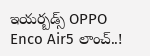ఇయర్బడ్స్ OPPO Enco Air5 లాంచ్..!